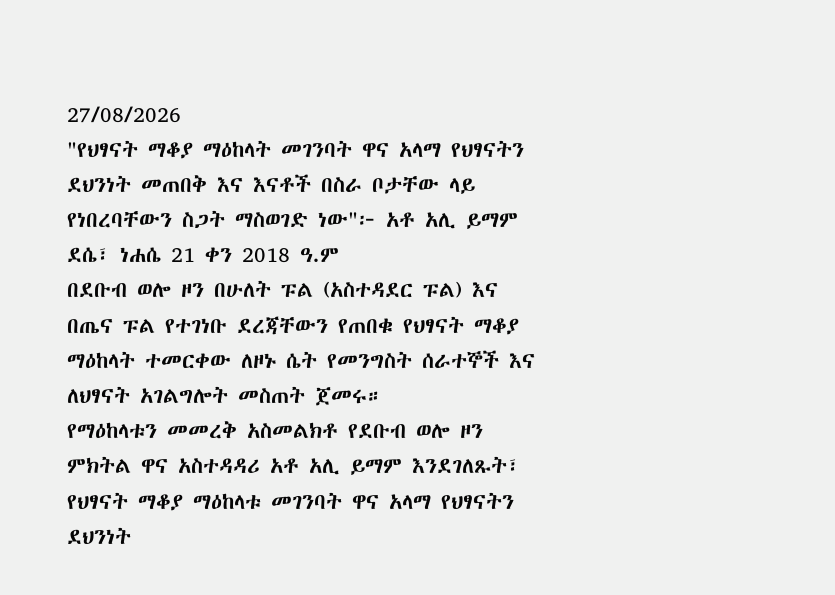27/08/2026
"የህፃናት ማቆያ ማዕከላት መገንባት ዋና አላማ የህፃናትን ደህንነት መጠበቅ እና እናቶች በስራ ቦታቸው ላይ የነበረባቸውን ስጋት ማስወገድ ነው"፦ አቶ አሊ ይማም
ደሴ፣ ነሐሴ 21 ቀን 2018 ዓ.ም
በደቡብ ወሎ ዞን በሁለት ፑል (አስተዳደር ፑል) እና በጤና ፑል የተገነቡ ደረጃቸውን የጠበቁ የህፃናት ማቆያ ማዕከላት ተመርቀው ለዞኑ ሴት የመንግስት ሰራተኞች እና ለህፃናት አገልግሎት መስጠት ጀመሩ።
የማዕከላቱን መመረቅ አስመልክቶ የደቡብ ወሎ ዞን ምክትል ዋና አስተዳዳሪ አቶ አሊ ይማም እንደገለጹት፣ የህፃናት ማቆያ ማዕከላቱ መገንባት ዋና አላማ የህፃናትን ደህንነት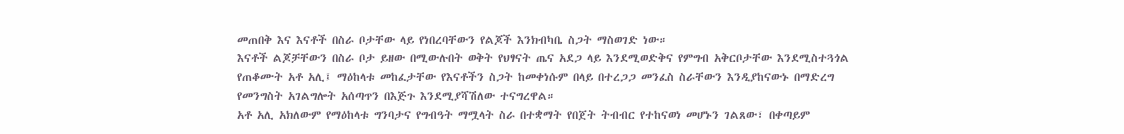መጠበቅ እና እናቶች በስራ ቦታቸው ላይ የነበረባቸውን የልጆች እንክብካቤ ስጋት ማስወገድ ነው።
እናቶች ልጆቻቸውን በስራ ቦታ ይዘው በሚውሉበት ወቅት የህፃናት ጤና አደጋ ላይ እንደሚወድቅና የምግብ አቅርቦታቸው እንደሚስተጓጎል የጠቆሙት አቶ አሊ፤ ማዕከላቱ መከፈታቸው የእናቶችን ስጋት ከመቀነሱም በላይ በተረጋጋ መንፈስ ስራቸውን እንዲያከናውኑ በማድረግ የመንግስት አገልግሎት አሰጣጥን በእጅጉ እንደሚያሻሽለው ተናግረዋል።
አቶ አሊ አክለውም የማዕከላቱ ግንባታና የግብዓት ማሟላት ስራ በተቋማት የበጀት ትብብር የተከናወነ መሆኑን ገልጸው፣ በቀጣይም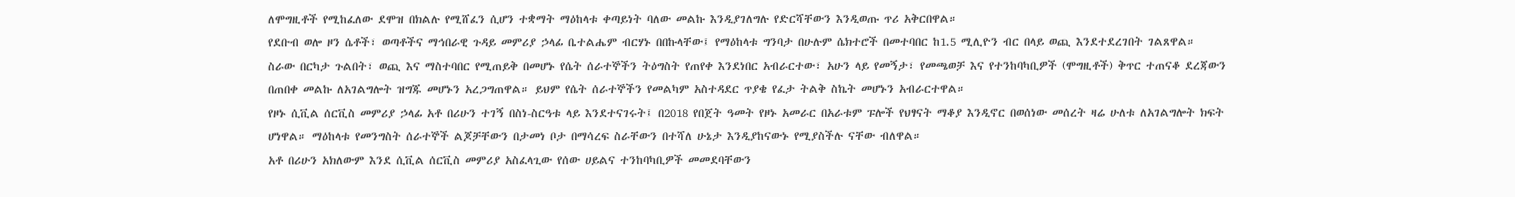ለሞግዚቶች የሚከፈለው ደሞዝ በክልሉ የሚሸፈን ሲሆን ተቋማት ማዕከላቱ ቀጣይነት ባለው መልኩ እንዲያገለግሉ የድርሻቸውን እንዲወጡ ጥሪ አቅርበዋል።
የደቡብ ወሎ ዞን ሴቶች፣ ወጣቶችና ማኅበራዊ ጉዳይ መምሪያ ኃላፊ ቤተልሔም ብርሃኑ በበኩላቸው፤ የማዕከላቱ ግንባታ በሁሉም ሴክተሮች በመተባበር ከ1.5 ሚሊዮን ብር በላይ ወጪ እንደተደረገበት ገልጸዋል።
ስራው በርካታ ጉልበት፣ ወጪ እና ማስተባበር የሚጠይቅ በመሆኑ የሴት ሰራተኞችን ትዕግስት የጠየቀ እንደነበር አብራርተው፣ አሁን ላይ የመኝታ፣ የመጫወቻ እና የተንከባካቢዎች (ሞግዚቶች) ቅጥር ተጠናቆ ደረጃውን በጠበቀ መልኩ ለአገልግሎት ዝግጁ መሆኑን አረጋግጠዋል። ይህም የሴት ሰራተኞችን የመልካም አስተዳደር ጥያቄ የፈታ ትልቅ ስኬት መሆኑን አብራርተዋል።
የዞኑ ሲቪል ሰርቪስ መምሪያ ኃላፊ አቶ በሪሁን ተገኝ በስነ-ስርዓቱ ላይ እንደተናገሩት፤ በ2018 የበጀት ዓመት የዞኑ አመራር በአራቱም ፑሎች የህፃናት ማቆያ እንዲኖር በወሰነው መሰረት ዛሬ ሁለቱ ለአገልግሎት ክፍት ሆነዋል። ማዕከላቱ የመንግስት ሰራተኞች ልጆቻቸውን በታመነ ቦታ በማሳረፍ ስራቸውን በተሻለ ሁኔታ እንዲያከናውኑ የሚያስችሉ ናቸው ብለዋል።
አቶ በሪሁን አክለውም እንደ ሲቪል ሰርቪስ መምሪያ አስፈላጊው የሰው ሀይልና ተንከባካቢዎች መመደባቸውን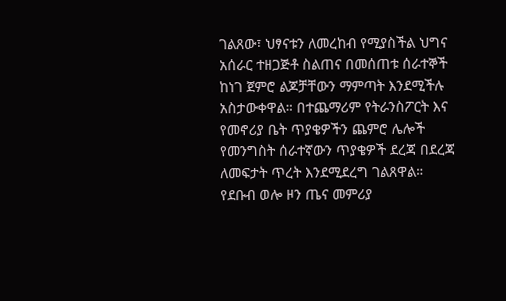ገልጸው፣ ህፃናቱን ለመረከብ የሚያስችል ህግና አሰራር ተዘጋጅቶ ስልጠና በመሰጠቱ ሰራተኞች ከነገ ጀምሮ ልጆቻቸውን ማምጣት እንደሚችሉ አስታውቀዋል። በተጨማሪም የትራንስፖርት እና የመኖሪያ ቤት ጥያቄዎችን ጨምሮ ሌሎች የመንግስት ሰራተኛውን ጥያቄዎች ደረጃ በደረጃ ለመፍታት ጥረት እንደሚደረግ ገልጸዋል።
የደቡብ ወሎ ዞን ጤና መምሪያ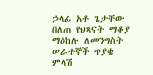ኃላፊ አቶ ጌታቸው በለጠ የህጻናት ማቆያ ማዕከሉ ለመንግስት ሠራተኞች ጥያቄ ምላሽ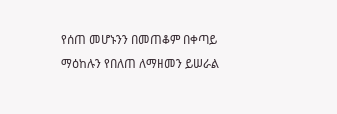የሰጠ መሆኑንን በመጠቆም በቀጣይ ማዕከሉን የበለጠ ለማዘመን ይሠራል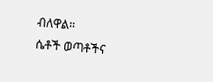ብለዋል።
ሴቶች ወጣቶችና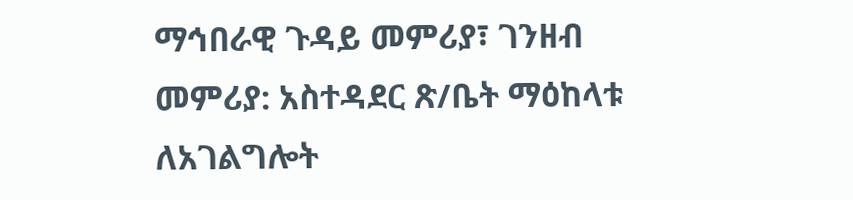ማኅበራዊ ጉዳይ መምሪያ፣ ገንዘብ መምሪያ: አስተዳደር ጽ/ቤት ማዕከላቱ ለአገልግሎት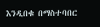እንዲበቁ በማስተባበር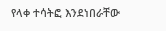የላቀ ተሳትፎ እንደነበራቸው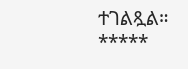ተገልጿል።
*****